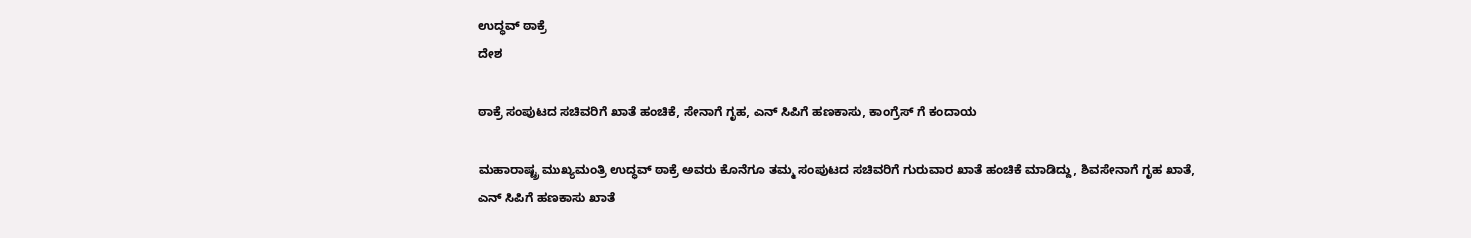ಉದ್ಧವ್ ಠಾಕ್ರೆ
ದೇಶ

ಠಾಕ್ರೆ ಸಂಪುಟದ ಸಚಿವರಿಗೆ ಖಾತೆ ಹಂಚಿಕೆ, ಸೇನಾಗೆ ಗೃಹ, ಎನ್ ಸಿಪಿಗೆ ಹಣಕಾಸು, ಕಾಂಗ್ರೆಸ್ ಗೆ ಕಂದಾಯ

ಮಹಾರಾಷ್ಟ್ರ ಮುಖ್ಯಮಂತ್ರಿ ಉದ್ಧವ್ ಠಾಕ್ರೆ ಅವರು ಕೊನೆಗೂ ತಮ್ಮ ಸಂಪುಟದ ಸಚಿವರಿಗೆ ಗುರುವಾರ ಖಾತೆ ಹಂಚಿಕೆ ಮಾಡಿದ್ದು, ಶಿವಸೇನಾಗೆ ಗೃಹ ಖಾತೆ, ಎನ್ ಸಿಪಿಗೆ ಹಣಕಾಸು ಖಾತೆ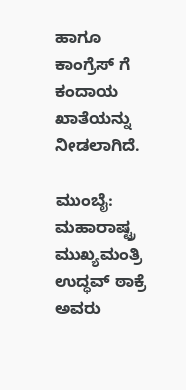ಹಾಗೂ ಕಾಂಗ್ರೆಸ್ ಗೆ ಕಂದಾಯ ಖಾತೆಯನ್ನು ನೀಡಲಾಗಿದೆ.

ಮುಂಬೈ: ಮಹಾರಾಷ್ಟ್ರ ಮುಖ್ಯಮಂತ್ರಿ ಉದ್ಧವ್ ಠಾಕ್ರೆ ಅವರು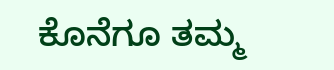ಕೊನೆಗೂ ತಮ್ಮ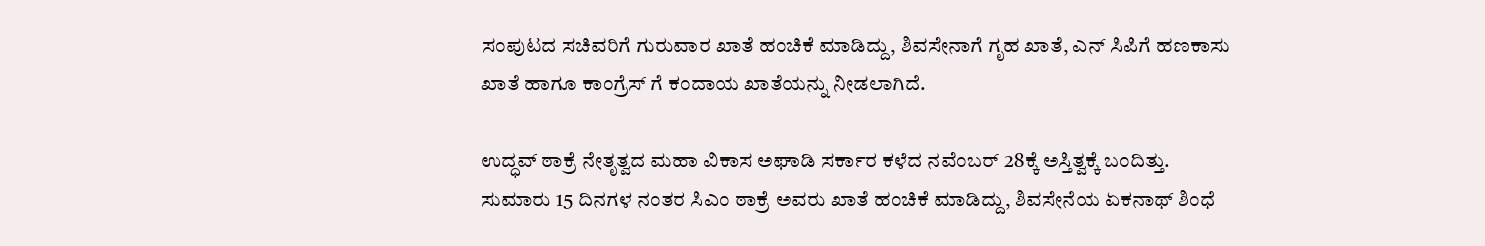ಸಂಪುಟದ ಸಚಿವರಿಗೆ ಗುರುವಾರ ಖಾತೆ ಹಂಚಿಕೆ ಮಾಡಿದ್ದು, ಶಿವಸೇನಾಗೆ ಗೃಹ ಖಾತೆ, ಎನ್ ಸಿಪಿಗೆ ಹಣಕಾಸು ಖಾತೆ ಹಾಗೂ ಕಾಂಗ್ರೆಸ್ ಗೆ ಕಂದಾಯ ಖಾತೆಯನ್ನು ನೀಡಲಾಗಿದೆ.

ಉದ್ಧವ್ ಠಾಕ್ರೆ ನೇತೃತ್ವದ ಮಹಾ ವಿಕಾಸ ಅಘಾಡಿ ಸರ್ಕಾರ ಕಳೆದ ನವೆಂಬರ್ 28ಕ್ಕೆ ಅಸ್ತಿತ್ವಕ್ಕೆ ಬಂದಿತ್ತು. ಸುಮಾರು 15 ದಿನಗಳ ನಂತರ ಸಿಎಂ ಠಾಕ್ರೆ ಅವರು ಖಾತೆ ಹಂಚಿಕೆ ಮಾಡಿದ್ದು, ಶಿವಸೇನೆಯ ಏಕನಾಥ್ ಶಿಂಧೆ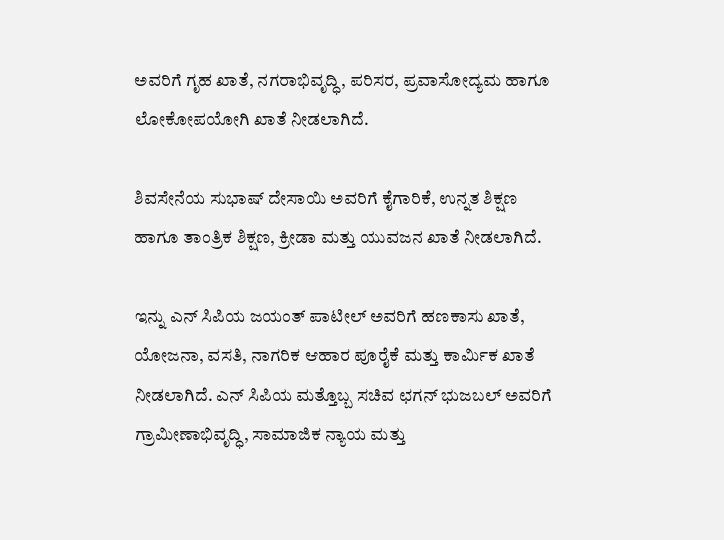ಅವರಿಗೆ ಗೃಹ ಖಾತೆ, ನಗರಾಭಿವೃದ್ಧಿ, ಪರಿಸರ, ಪ್ರವಾಸೋದ್ಯಮ ಹಾಗೂ ಲೋಕೋಪಯೋಗಿ ಖಾತೆ ನೀಡಲಾಗಿದೆ.

ಶಿವಸೇನೆಯ ಸುಭಾಷ್ ದೇಸಾಯಿ ಅವರಿಗೆ ಕೈಗಾರಿಕೆ, ಉನ್ನತ ಶಿಕ್ಷಣ ಹಾಗೂ ತಾಂತ್ರಿಕ ಶಿಕ್ಷಣ, ಕ್ರೀಡಾ ಮತ್ತು ಯುವಜನ ಖಾತೆ ನೀಡಲಾಗಿದೆ.

ಇನ್ನು ಎನ್ ಸಿಪಿಯ ಜಯಂತ್ ಪಾಟೀಲ್ ಅವರಿಗೆ ಹಣಕಾಸು ಖಾತೆ, ಯೋಜನಾ, ವಸತಿ, ನಾಗರಿಕ ಆಹಾರ ಪೂರೈಕೆ ಮತ್ತು ಕಾರ್ಮಿಕ ಖಾತೆ ನೀಡಲಾಗಿದೆ. ಎನ್ ಸಿಪಿಯ ಮತ್ತೊಬ್ಬ ಸಚಿವ ಛಗನ್ ಭುಜಬಲ್ ಅವರಿಗೆ ಗ್ರಾಮೀಣಾಭಿವೃದ್ಧಿ, ಸಾಮಾಜಿಕ ನ್ಯಾಯ ಮತ್ತು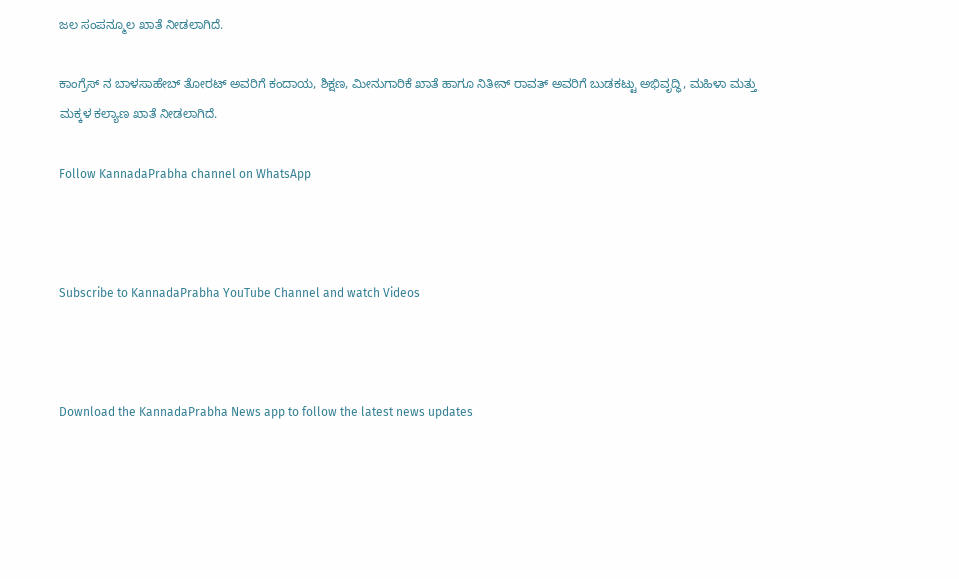ಜಲ ಸಂಪನ್ಮೂಲ ಖಾತೆ ನೀಡಲಾಗಿದೆ.

ಕಾಂಗ್ರೆಸ್ ನ ಬಾಳಸಾಹೇಬ್ ತೋರಟ್ ಅವರಿಗೆ ಕಂದಾಯ, ಶಿಕ್ಷಣ, ಮೀನುಗಾರಿಕೆ ಖಾತೆ ಹಾಗೂ ನಿತೀನ್ ರಾವತ್ ಅವರಿಗೆ ಬುಡಕಟ್ಟು ಅಭಿವೃದ್ಧಿ, ಮಹಿಳಾ ಮತ್ತು ಮಕ್ಕಳ ಕಲ್ಯಾಣ ಖಾತೆ ನೀಡಲಾಗಿದೆ.

Follow KannadaPrabha channel on WhatsApp



Subscribe to KannadaPrabha YouTube Channel and watch Videos



Download the KannadaPrabha News app to follow the latest news updates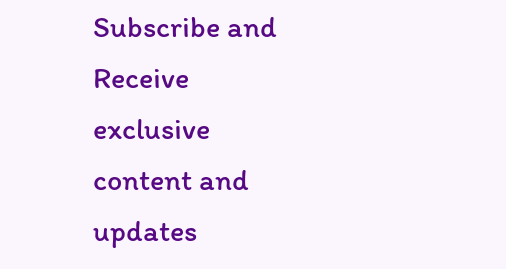Subscribe and Receive exclusive content and updates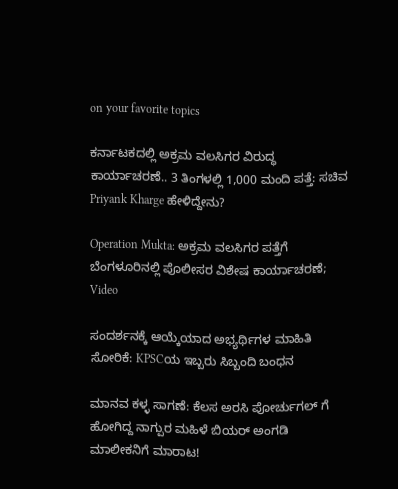on your favorite topics

ಕರ್ನಾಟಕದಲ್ಲಿ ಅಕ್ರಮ ವಲಸಿಗರ ವಿರುದ್ಧ ಕಾರ್ಯಾಚರಣೆ.. 3 ತಿಂಗಳಲ್ಲಿ 1,000 ಮಂದಿ ಪತ್ತೆ: ಸಚಿವ Priyank Kharge ಹೇಳಿದ್ದೇನು?

Operation Mukta: ಅಕ್ರಮ ವಲಸಿಗರ ಪತ್ತೆಗೆ ಬೆಂಗಳೂರಿನಲ್ಲಿ ಪೊಲೀಸರ ವಿಶೇಷ ಕಾರ್ಯಾಚರಣೆ; Video

ಸಂದರ್ಶನಕ್ಕೆ ಆಯ್ಕೆಯಾದ ಅಭ್ಯರ್ಥಿಗಳ ಮಾಹಿತಿ ಸೋರಿಕೆ: KPSCಯ ಇಬ್ಬರು ಸಿಬ್ಬಂದಿ ಬಂಧನ

ಮಾನವ ಕಳ್ಳ ಸಾಗಣೆ: ಕೆಲಸ ಅರಸಿ ಪೋರ್ಚುಗಲ್ ಗೆ ಹೋಗಿದ್ದ ನಾಗ್ಪುರ ಮಹಿಳೆ ಬಿಯರ್ ಅಂಗಡಿ ಮಾಲೀಕನಿಗೆ ಮಾರಾಟ!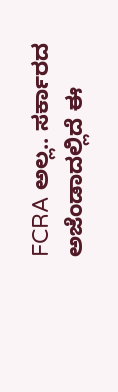FCRA ಅಲ್ಲ.. ಸರ್ಕಾರದ ಅಜೆಂಡಾದಲ್ಲಿದೆ ಈ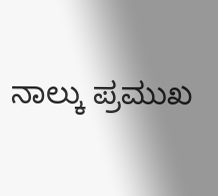ನಾಲ್ಕು ಪ್ರಮುಖ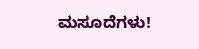ಮಸೂದೆಗಳು!